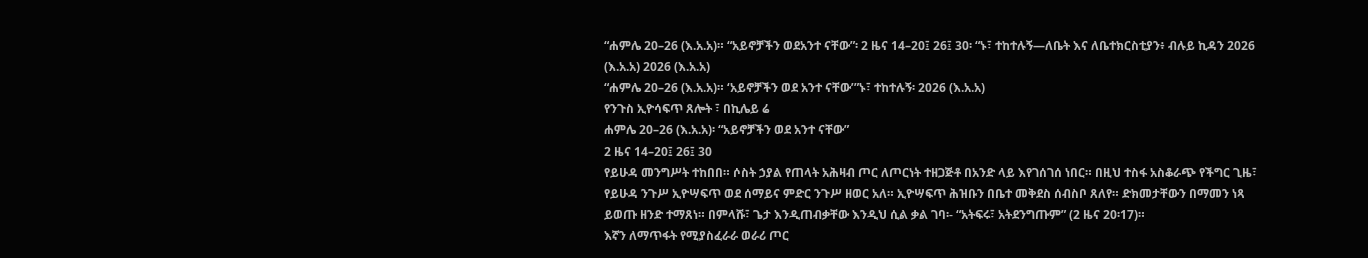“ሐምሌ 20–26 (እ.አ.አ)። “አይኖቻችን ወደአንተ ናቸው”፡ 2 ዜና 14–20፤ 26፤ 30፡ “ኑ፣ ተከተሉኝ—ለቤት እና ለቤተክርስቲያን፥ ብሉይ ኪዳን 2026 (እ.አ.አ) 2026 (እ.አ.አ)
“ሐምሌ 20–26 (እ.አ.አ)። ‘አይኖቻችን ወደ አንተ ናቸው’”ኑ፣ ተከተሉኝ፡ 2026 (እ.አ.አ)
የንጉስ ኢዮሳፍጥ ጸሎት ፣ በኪሌይ ሬ
ሐምሌ 20–26 (እ.አ.አ)፡ “አይኖቻችን ወደ አንተ ናቸው”
2 ዜና 14–20፤ 26፤ 30
የይሁዳ መንግሥት ተከበበ። ሶስት ኃያል የጠላት አሕዛብ ጦር ለጦርነት ተዘጋጅቶ በአንድ ላይ እየገሰገሰ ነበር። በዚህ ተስፋ አስቆራጭ የችግር ጊዜ፣ የይሁዳ ንጉሥ ኢዮሣፍጥ ወደ ሰማይና ምድር ንጉሥ ዘወር አለ። ኢዮሣፍጥ ሕዝቡን በቤተ መቅደስ ሰብስቦ ጸለየ። ድክመታቸውን በማመን ነጻ ይወጡ ዘንድ ተማጸነ። በምላሹ፣ ጌታ እንዲጠብቃቸው እንዲህ ሲል ቃል ገባ፡- “አትፍሩ፣ አትደንግጡም” (2 ዜና 20፡17)።
እኛን ለማጥፋት የሚያስፈራራ ወራሪ ጦር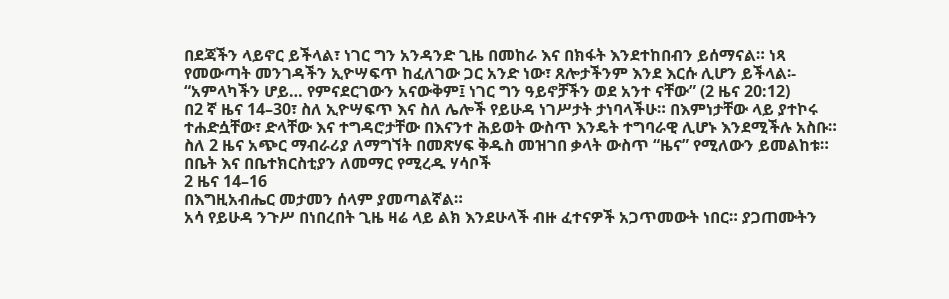በደጃችን ላይኖር ይችላል፣ ነገር ግን አንዳንድ ጊዜ በመከራ እና በክፋት እንደተከበብን ይሰማናል። ነጻ የመውጣት መንገዳችን ኢዮሣፍጥ ከፈለገው ጋር አንድ ነው፣ ጸሎታችንም እንደ እርሱ ሊሆን ይችላል፡- “አምላካችን ሆይ… የምናደርገውን አናውቅም፤ ነገር ግን ዓይኖቻችን ወደ አንተ ናቸው” (2 ዜና 20:12)
በ2 ኛ ዜና 14–30፣ ስለ ኢዮሣፍጥ እና ስለ ሌሎች የይሁዳ ነገሥታት ታነባላችሁ። በእምነታቸው ላይ ያተኮሩ ተሐድሷቸው፣ ድላቸው እና ተግዳሮታቸው በእናንተ ሕይወት ውስጥ እንዴት ተግባራዊ ሊሆኑ እንደሚችሉ አስቡ።
ስለ 2 ዜና አጭር ማብራሪያ ለማግኘት በመጽሃፍ ቅዱስ መዝገበ ቃላት ውስጥ “ዜና” የሚለውን ይመልከቱ።
በቤት እና በቤተክርስቲያን ለመማር የሚረዱ ሃሳቦች
2 ዜና 14–16
በእግዚአብሔር መታመን ሰላም ያመጣልኛል።
አሳ የይሁዳ ንጉሥ በነበረበት ጊዜ ዛሬ ላይ ልክ እንደሁላች ብዙ ፈተናዎች አጋጥመውት ነበር። ያጋጠሙትን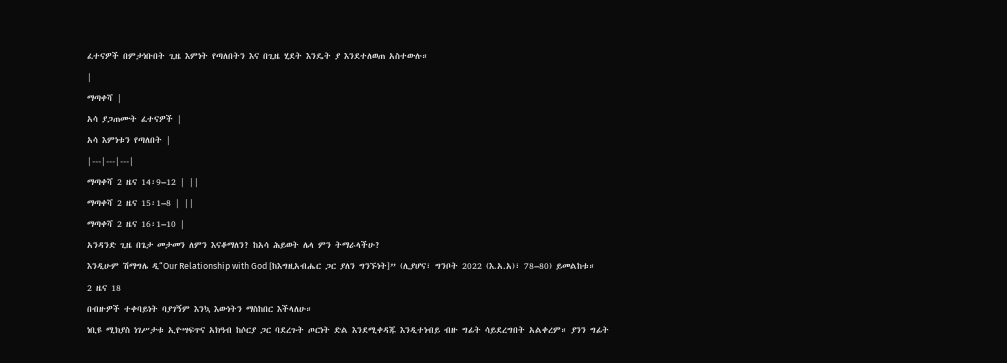ፈተናዎች በምታነቡበት ጊዜ እምነት የጣለበትን እና በጊዜ ሂደት እንዴት ያ እንደተለወጠ አስተውሉ።
|
ማጣቀሻ |
አሳ ያጋጠሙት ፈተናዎች |
አሳ እምነቱን የጣለበት |
|---|---|---|
ማጣቀሻ 2 ዜና 14፡9–12 | ||
ማጣቀሻ 2 ዜና 15፡1–8 | ||
ማጣቀሻ 2 ዜና 16፡1–10 |
አንዳንድ ጊዜ በጌታ መታመን ለምን እናቆማለን? ከአሳ ሕይወት ሌላ ምን ትማራላችሁ?
እንዲሁም ሽማግሌ ዲ“Our Relationship with God [ከእግዚአብሔር ጋር ያለን ግንኙነት]” (ሊያሆና፣ ግንቦት 2022 (እ.አ.አ)፣ 78–80) ይመልከቱ።
2 ዜና 18
በብዙዎች ተቀባይነት ባያገኝም እንኳ እውነትን ማስከበር እችላለሁ።
ነቢዩ ሚክያስ ነገሥታቱ ኢዮሣፍጥና አክዓብ ከሶርያ ጋር ባደረጉት ጦርነት ድል እንደሚቀዳጁ እንዲተነብይ ብዙ ግፊት ሳይደረግበት አልቀረም። ያንን ግፊት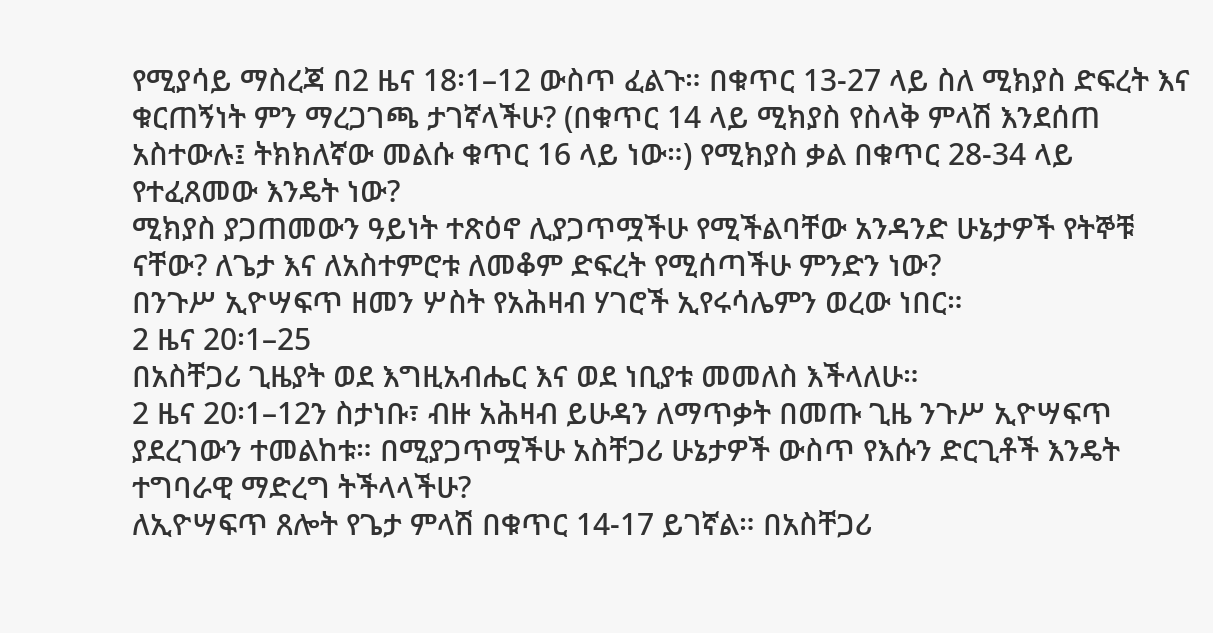የሚያሳይ ማስረጃ በ2 ዜና 18፡1–12 ውስጥ ፈልጉ። በቁጥር 13-27 ላይ ስለ ሚክያስ ድፍረት እና ቁርጠኝነት ምን ማረጋገጫ ታገኛላችሁ? (በቁጥር 14 ላይ ሚክያስ የስላቅ ምላሽ እንደሰጠ አስተውሉ፤ ትክክለኛው መልሱ ቁጥር 16 ላይ ነው።) የሚክያስ ቃል በቁጥር 28-34 ላይ የተፈጸመው እንዴት ነው?
ሚክያስ ያጋጠመውን ዓይነት ተጽዕኖ ሊያጋጥሟችሁ የሚችልባቸው አንዳንድ ሁኔታዎች የትኞቹ ናቸው? ለጌታ እና ለአስተምሮቱ ለመቆም ድፍረት የሚሰጣችሁ ምንድን ነው?
በንጉሥ ኢዮሣፍጥ ዘመን ሦስት የአሕዛብ ሃገሮች ኢየሩሳሌምን ወረው ነበር።
2 ዜና 20፡1–25
በአስቸጋሪ ጊዜያት ወደ እግዚአብሔር እና ወደ ነቢያቱ መመለስ እችላለሁ።
2 ዜና 20፡1–12ን ስታነቡ፣ ብዙ አሕዛብ ይሁዳን ለማጥቃት በመጡ ጊዜ ንጉሥ ኢዮሣፍጥ ያደረገውን ተመልከቱ። በሚያጋጥሟችሁ አስቸጋሪ ሁኔታዎች ውስጥ የእሱን ድርጊቶች እንዴት ተግባራዊ ማድረግ ትችላላችሁ?
ለኢዮሣፍጥ ጸሎት የጌታ ምላሽ በቁጥር 14-17 ይገኛል። በአስቸጋሪ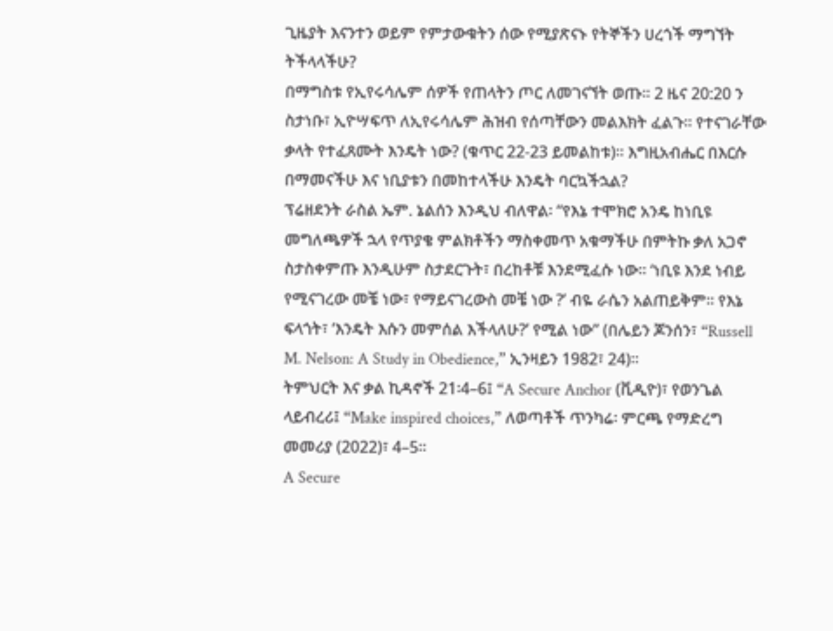ጊዜያት እናንተን ወይም የምታውቁትን ሰው የሚያጽናኑ የትኞችን ሀረጎች ማግኘት ትችላላችሁ?
በማግስቱ የኢየሩሳሌም ሰዎች የጠላትን ጦር ለመገናኘት ወጡ። 2 ዜና 20:20 ን ስታነቡ፣ ኢዮሣፍጥ ለኢየሩሳሌም ሕዝብ የሰጣቸውን መልእክት ፈልጉ። የተናገራቸው ቃላት የተፈጸሙት እንዴት ነው? (ቁጥር 22-23 ይመልከቱ)። እግዚአብሔር በእርሱ በማመናችሁ እና ነቢያቱን በመከተላችሁ እንዴት ባርኳችኋል?
ፕሬዘደንት ራስል ኤም. ኔልሰን እንዲህ ብለዋል፡ “የእኔ ተሞክሮ አንዴ ከነቢዩ መግለጫዎች ኋላ የጥያቄ ምልክቶችን ማስቀመጥ አቁማችሁ በምትኩ ቃለ አጋኖ ስታስቀምጡ እንዲሁም ስታደርጉት፣ በረከቶቹ እንደሚፈሱ ነው። ‘ነቢዩ እንደ ነብይ የሚናገረው መቼ ነው፣ የማይናገረውስ መቼ ነው ?’ ብዬ ራሴን አልጠይቅም። የእኔ ፍላጎት፣ ‘እንዴት እሱን መምሰል እችላለሁ?’ የሚል ነው” (በሌይን ጆንሰን፣ “Russell M. Nelson: A Study in Obedience,” ኢንዛይን 1982፣ 24)።
ትምህርት እና ቃል ኪዳኖች 21፡4–6፤ “A Secure Anchor (ቪዲዮ)፣ የወንጌል ላይብረሪ፤ “Make inspired choices,” ለወጣቶች ጥንካሬ፡ ምርጫ የማድረግ መመሪያ (2022)፣ 4–5።
A Secure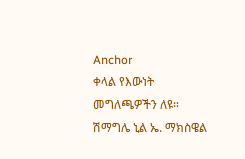Anchor
ቀላል የእውነት መግለጫዎችን ለዩ። ሽማግሌ ኒል ኤ. ማክስዌል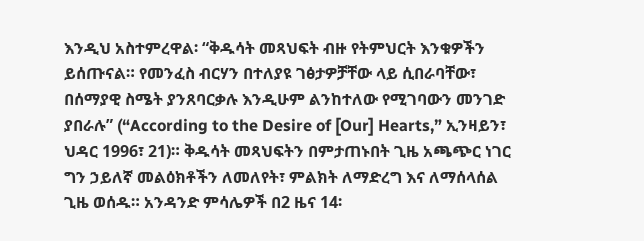እንዲህ አስተምረዋል፡ “ቅዱሳት መጻህፍት ብዙ የትምህርት እንቁዎችን ይሰጡናል። የመንፈስ ብርሃን በተለያዩ ገፅታዎቻቸው ላይ ሲበራባቸው፣ በሰማያዊ ስሜት ያንጸባርቃሉ እንዲሁም ልንከተለው የሚገባውን መንገድ ያበራሉ” (“According to the Desire of [Our] Hearts,” ኢንዛይን፣ ህዳር 1996፣ 21)። ቅዱሳት መጻህፍትን በምታጠኑበት ጊዜ አጫጭር ነገር ግን ኃይለኛ መልዕክቶችን ለመለየት፣ ምልክት ለማድረግ እና ለማሰላሰል ጊዜ ወሰዱ። አንዳንድ ምሳሌዎች በ2 ዜና 14፡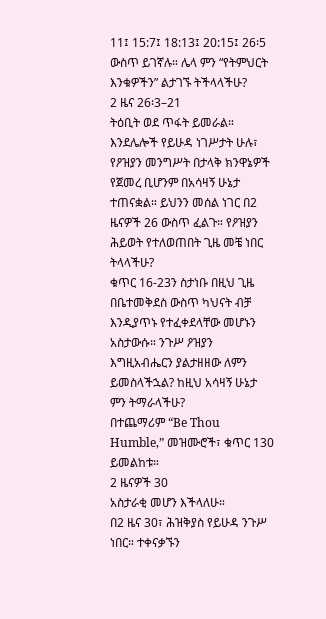11፤ 15:7፤ 18:13፤ 20:15፤ 26፡5 ውስጥ ይገኛሉ። ሌላ ምን “የትምህርት እንቁዎችን” ልታገኙ ትችላላችሁ?
2 ዜና 26፡3–21
ትዕቢት ወደ ጥፋት ይመራል።
እንደሌሎች የይሁዳ ነገሥታት ሁሉ፣ የዖዝያን መንግሥት በታላቅ ክንዋኔዎች የጀመረ ቢሆንም በአሳዛኝ ሁኔታ ተጠናቋል። ይህንን መሰል ነገር በ2 ዜናዎች 26 ውስጥ ፈልጉ። የዖዝያን ሕይወት የተለወጠበት ጊዜ መቼ ነበር ትላላችሁ?
ቁጥር 16-23ን ስታነቡ በዚህ ጊዜ በቤተመቅደስ ውስጥ ካህናት ብቻ እንዲያጥኑ የተፈቀደላቸው መሆኑን አስታውሱ። ንጉሥ ዖዝያን እግዚአብሔርን ያልታዘዘው ለምን ይመስላችኋል? ከዚህ አሳዛኝ ሁኔታ ምን ትማራላችሁ?
በተጨማሪም “Be Thou Humble,” መዝሙሮች፣ ቁጥር 130 ይመልከቱ።
2 ዜናዎች 30
አስታራቂ መሆን እችላለሁ።
በ2 ዜና 30፣ ሕዝቅያስ የይሁዳ ንጉሥ ነበር። ተቀናቃኙን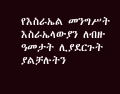የእስራኤል መንግሥት እስራኤላውያን ለብዙ ዓመታት ሊያደርጉት ያልቻሉትን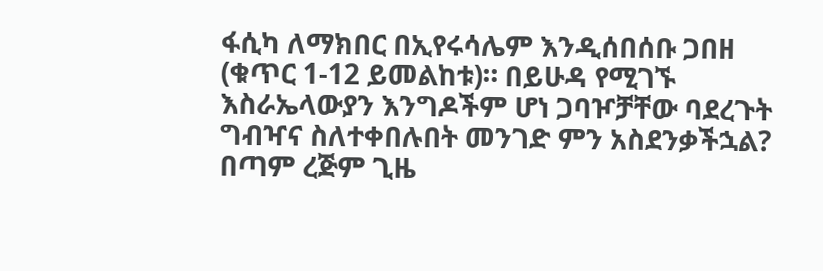ፋሲካ ለማክበር በኢየሩሳሌም እንዲሰበሰቡ ጋበዘ (ቁጥር 1-12 ይመልከቱ)። በይሁዳ የሚገኙ እስራኤላውያን እንግዶችም ሆነ ጋባዦቻቸው ባደረጉት ግብዣና ስለተቀበሉበት መንገድ ምን አስደንቃችኋል?
በጣም ረጅም ጊዜ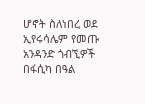ሆኖት ስለነበረ ወደ ኢየሩሳሌም የመጡ አንዳንድ ጎብኚዎች በፋሲካ በዓል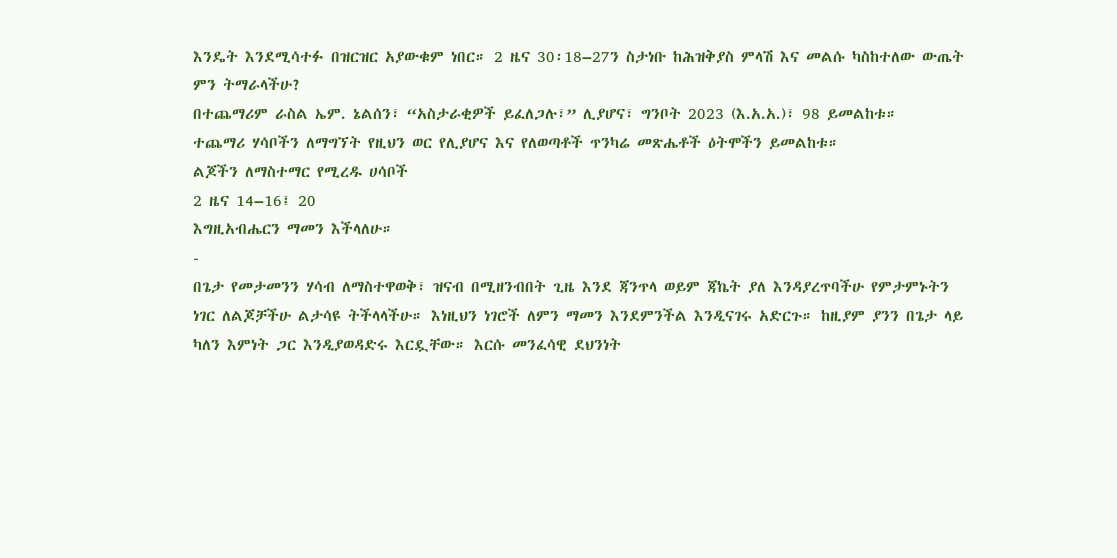እንዴት እንደሚሳተፉ በዝርዝር አያውቁም ነበር። 2 ዜና 30፡18–27ን ስታነቡ ከሕዝቅያስ ምላሽ እና መልሱ ካስከተለው ውጤት ምን ትማራላችሁ?
በተጨማሪም ራስል ኤም. ኔልሰን፣ “አስታራቂዎች ይፈለጋሉ፣” ሊያሆና፣ ግንቦት 2023 (እ.አ.አ.)፣ 98 ይመልከቱ።
ተጨማሪ ሃሳቦችን ለማግኘት የዚህን ወር የሊያሆና እና የለወጣቶች ጥንካሬ መጽሔቶች ዕትሞችን ይመልከቱ።
ልጆችን ለማስተማር የሚረዱ ሀሳቦች
2 ዜና 14–16፤ 20
እግዚአብሔርን ማመን እችላለሁ።
-
በጌታ የመታመንን ሃሳብ ለማስተዋወቅ፣ ዝናብ በሚዘንብበት ጊዜ እንደ ጃንጥላ ወይም ጃኬት ያለ እንዳያረጥባችሁ የምታምኑትን ነገር ለልጆቻችሁ ልታሳዩ ትችላላችሁ። እነዚህን ነገሮች ለምን ማመን እንደምንችል እንዲናገሩ አድርጉ። ከዚያም ያንን በጌታ ላይ ካለን እምነት ጋር እንዲያወዳድሩ እርዷቸው። እርሱ መንፈሳዊ ደህንነት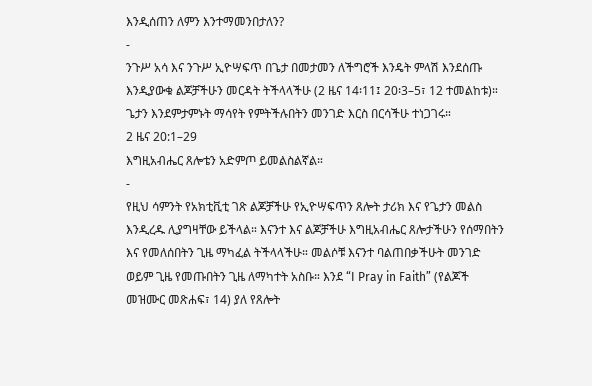እንዲሰጠን ለምን እንተማመንበታለን?
-
ንጉሥ አሳ እና ንጉሥ ኢዮሣፍጥ በጌታ በመታመን ለችግሮች እንዴት ምላሽ እንደሰጡ እንዲያውቁ ልጆቻችሁን መርዳት ትችላላችሁ (2 ዜና 14፡11፤ 20፡3–5፣ 12 ተመልከቱ)። ጌታን እንደምታምኑት ማሳየት የምትችሉበትን መንገድ እርስ በርሳችሁ ተነጋገሩ።
2 ዜና 20:1–29
እግዚአብሔር ጸሎቴን አድምጦ ይመልስልኛል።
-
የዚህ ሳምንት የአክቲቪቲ ገጽ ልጆቻችሁ የኢዮሣፍጥን ጸሎት ታሪክ እና የጌታን መልስ እንዲረዱ ሊያግዛቸው ይችላል። እናንተ እና ልጆቻችሁ እግዚአብሔር ጸሎታችሁን የሰማበትን እና የመለሰበትን ጊዜ ማካፈል ትችላላችሁ። መልሶቹ እናንተ ባልጠበቃችሁት መንገድ ወይም ጊዜ የመጡበትን ጊዜ ለማካተት አስቡ። እንደ “I Pray in Faith” (የልጆች መዝሙር መጽሐፍ፣ 14) ያለ የጸሎት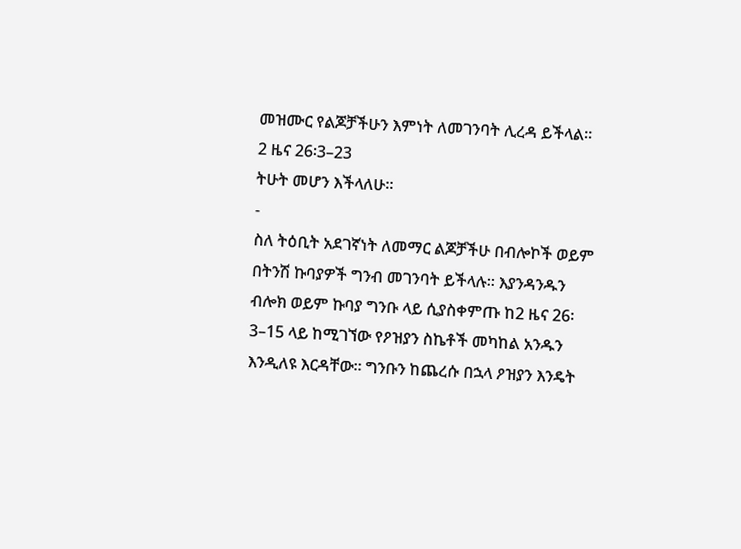መዝሙር የልጆቻችሁን እምነት ለመገንባት ሊረዳ ይችላል።
2 ዜና 26፡3–23
ትሁት መሆን እችላለሁ።
-
ስለ ትዕቢት አደገኛነት ለመማር ልጆቻችሁ በብሎኮች ወይም በትንሽ ኩባያዎች ግንብ መገንባት ይችላሉ። እያንዳንዱን ብሎክ ወይም ኩባያ ግንቡ ላይ ሲያስቀምጡ ከ2 ዜና 26፡3–15 ላይ ከሚገኘው የዖዝያን ስኬቶች መካከል አንዱን እንዲለዩ እርዳቸው። ግንቡን ከጨረሱ በኋላ ዖዝያን እንዴት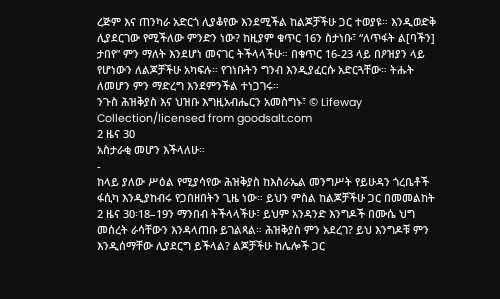ረጅም እና ጠንካራ አድርጎ ሊያቆየው እንደሚችል ከልጆቻችሁ ጋር ተወያዩ። እንዲወድቅ ሊያደርገው የሚችለው ምንድን ነው? ከዚያም ቁጥር 16ን ስታነቡ፣ “ለጥፋት ል[ባችን] ታበየ” ምን ማለት እንደሆነ መናገር ትችላላችሁ። በቁጥር 16-23 ላይ በዖዝያን ላይ የሆነውን ለልጆቻችሁ አካፍሉ። የገነቡትን ግንብ እንዲያፈርሱ አድርጓቸው። ትሑት ለመሆን ምን ማድረግ እንደምንችል ተነጋገሩ።
ንጉስ ሕዝቅያስ እና ህዝቡ እግዚአብሔርን አመስግኑ፣ © Lifeway Collection/licensed from goodsalt.com
2 ዜና 30
አስታራቂ መሆን እችላለሁ።
-
ከላይ ያለው ሥዕል የሚያሳየው ሕዝቅያስ ከእስራኤል መንግሥት የይሁዳን ጎረቤቶች ፋሲካ እንዲያከብሩ የጋበዘበትን ጊዜ ነው። ይህን ምስል ከልጆቻችሁ ጋር በመመልከት 2 ዜና 30፡18–19ን ማንበብ ትችላላችሁ፣ ይህም አንዳንድ እንግዶች በሙሴ ህግ መሰረት ራሳቸውን እንዳላጠቡ ይገልጻል። ሕዝቅያስ ምን አደረገ? ይህ እንግዶቹ ምን እንዲሰማቸው ሊያደርግ ይችላል? ልጆቻችሁ ከሌሎች ጋር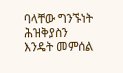ባላቸው ግንኙነት ሕዝቅያስን እንዴት መምሰል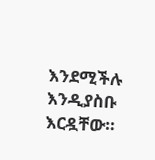እንደሚችሉ እንዲያስቡ እርዷቸው።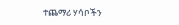ተጨማሪ ሃሳቦችን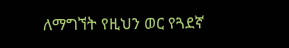ለማግኘት የዚህን ወር የጓደኛ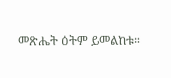መጽሔት ዕትም ይመልከቱ።